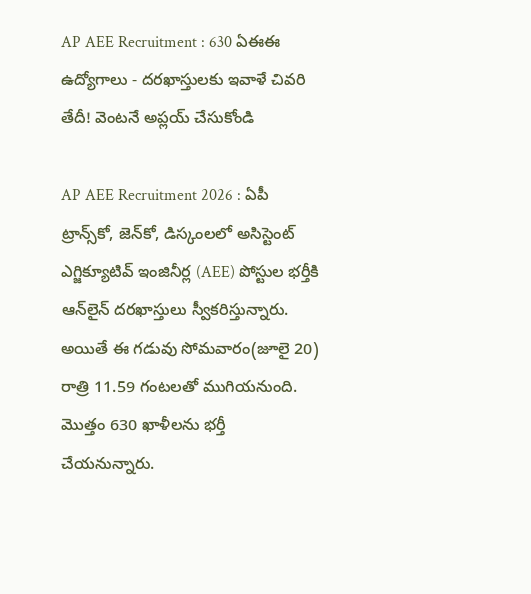AP AEE Recruitment : 630 ఏఈఈ ఉద్యోగాలు - దరఖాస్తులకు ఇవాళే చివరి తేదీ! వెంటనే అప్లయ్ చేసుకోండి

AP AEE Recruitment 2026 : ఏపీ ట్రాన్స్‌కో, జెన్‌కో, డిస్కంలలో అసిస్టెంట్‌ ఎగ్జిక్యూటివ్‌ ఇంజినీర్ల (AEE) పోస్టుల భర్తీకి ఆన్‌లైన్ దరఖాస్తులు స్వీకరిస్తున్నారు. అయితే ఈ గడువు సోమవారం(జూలై 20) రాత్రి 11.59 గంటలతో ముగియనుంది. మొత్తం 630 ఖాళీలను భర్తీ చేయనున్నారు.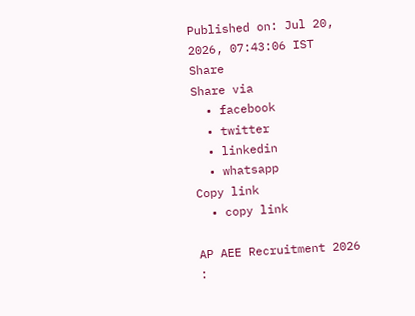Published on: Jul 20, 2026, 07:43:06 IST
Share
Share via
  • facebook
  • twitter
  • linkedin
  • whatsapp
Copy link
  • copy link

AP AEE Recruitment 2026 :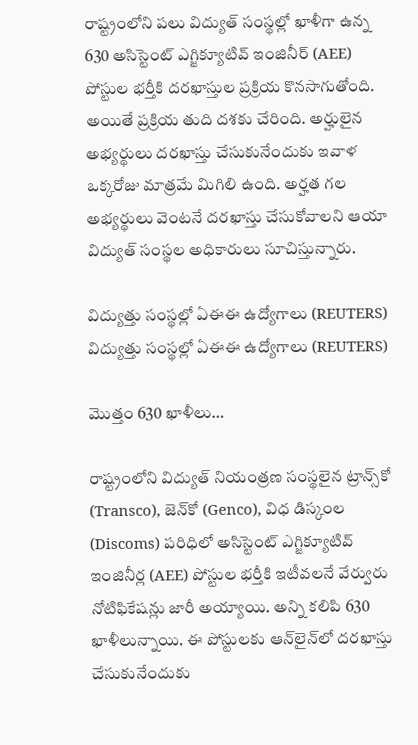రాష్ట్రంలోని పలు విద్యుత్ సంస్థల్లో ఖాళీగా ఉన్న 630 అసిస్టెంట్ ఎగ్జిక్యూటివ్ ఇంజినీర్ (AEE) పోస్టుల భర్తీకి దరఖాస్తుల ప్రక్రియ కొనసాగుతోంది. అయితే ప్రక్రియ తుది దశకు చేరింది. అర్హులైన అభ్యర్థులు దరఖాస్తు చేసుకునేందుకు ఇవాళ ఒక్కరోజు మాత్రమే మిగిలి ఉంది. అర్హత గల అభ్యర్థులు వెంటనే దరఖాస్తు చేసుకోవాలని ఆయా విద్యుత్ సంస్థల అధికారులు సూచిస్తున్నారు.

విద్యుత్తు సంస్థల్లో ఏఈఈ ఉద్యోగాలు (REUTERS)
విద్యుత్తు సంస్థల్లో ఏఈఈ ఉద్యోగాలు (REUTERS)

మొత్తం 630 ఖాళీలు…

రాష్ట్రంలోని విద్యుత్ నియంత్రణ సంస్థలైన ట్రాన్స్‌కో (Transco), జెన్‌కో (Genco), విధ డిస్కంల (Discoms) పరిధిలో అసిస్టెంట్‌ ఎగ్జిక్యూటివ్‌ ఇంజినీర్ల (AEE) పోస్టుల భర్తీకి ఇటీవలనే వేర్వురు నోటిఫికేషన్లు జారీ అయ్యాయి. అన్ని కలిపి 630 ఖాళీలున్నాయి. ఈ పోస్టులకు ఆన్‌లైన్‌లో దరఖాస్తు చేసుకునేందుకు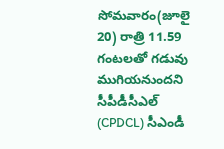సోమవారం(జూలై 20) రాత్రి 11.59 గంటలతో గడువు ముగియనుందని సీపీడీసీఎల్‌ (CPDCL) సీఎండీ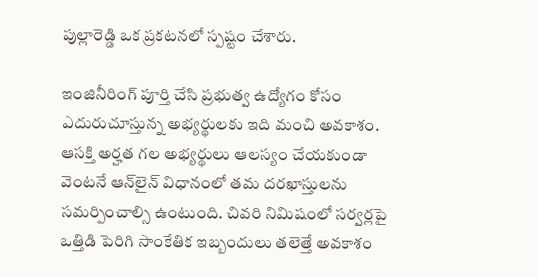పుల్లారెడ్డి ఒక ప్రకటనలో స్పష్టం చేశారు.

ఇంజినీరింగ్ పూర్తి చేసి ప్రభుత్వ ఉద్యోగం కోసం ఎదురుచూస్తున్న అభ్యర్థులకు ఇది మంచి అవకాశం. ఆసక్తి అర్హత గల అభ్యర్థులు ఆలస్యం చేయకుండా వెంటనే ఆన్‌లైన్ విధానంలో తమ దరఖాస్తులను సమర్పించాల్సి ఉంటుంది. చివరి నిమిషంలో సర్వర్లపై ఒత్తిడి పెరిగి సాంకేతిక ఇబ్బందులు తలెత్తే అవకాశం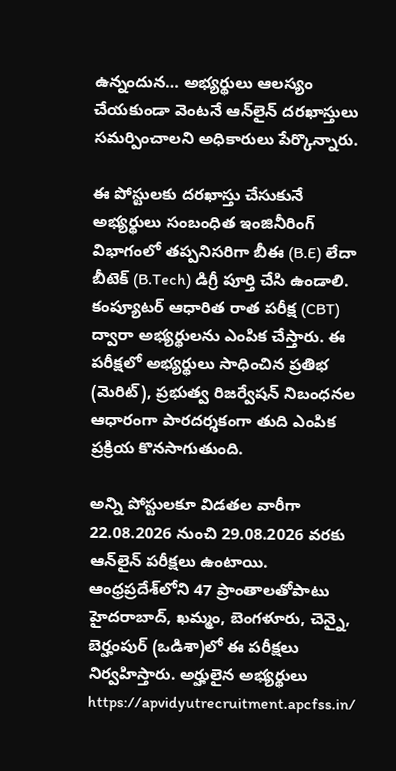ఉన్నందున… అభ్యర్థులు ఆలస్యం చేయకుండా వెంటనే ఆన్‌లైన్ దరఖాస్తులు సమర్పించాలని అధికారులు పేర్కొన్నారు.

ఈ పోస్టులకు దరఖాస్తు చేసుకునే అభ్యర్థులు సంబంధిత ఇంజినీరింగ్ విభాగంలో తప్పనిసరిగా బీఈ (B.E) లేదా బీటెక్ (B.Tech) డిగ్రీ పూర్తి చేసి ఉండాలి. కంప్యూటర్ ఆధారిత రాత పరీక్ష (CBT) ద్వారా అభ్యర్థులను ఎంపిక చేస్తారు. ఈ పరీక్షలో అభ్యర్థులు సాధించిన ప్రతిభ (మెరిట్), ప్రభుత్వ రిజర్వేషన్ నిబంధనల ఆధారంగా పారదర్శకంగా తుది ఎంపిక ప్రక్రియ కొనసాగుతుంది.

అన్ని పోస్టులకూ విడతల వారీగా 22.08.2026 నుంచి 29.08.2026 వరకు ఆన్‌లైన్‌ పరీక్షలు ఉంటాయి. ఆంధ్రప్రదేశ్‌లోని 47 ప్రాంతాలతోపాటు హైదరాబాద్, ఖమ్మం, బెంగళూరు, చెన్నై, బెర్హంపుర్‌ (ఒడిశా)లో ఈ పరీక్షలు నిర్వహిస్తారు. అర్హులైన అభ్యర్థులు https://apvidyutrecruitment.apcfss.in/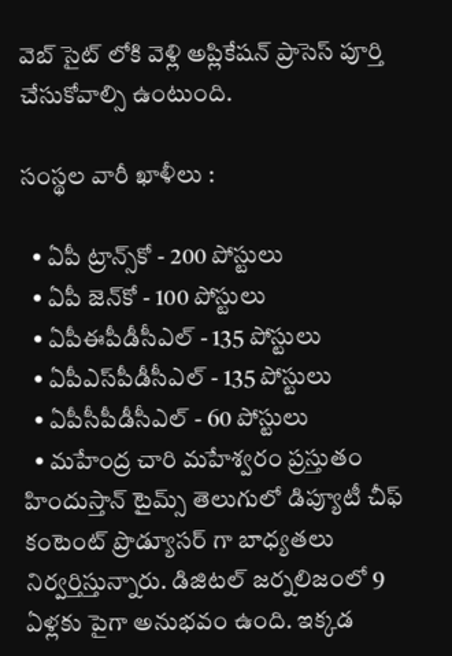వెబ్ సైట్ లోకి వెళ్లి అప్లికేషన్ ప్రాసెస్ పూర్తి చేసుకోవాల్సి ఉంటుంది.

సంస్థల వారీ ఖాళీలు :

  • ఏపీ ట్రాన్స్‌కో - 200 పోస్టులు
  • ఏపీ జెన్‌కో - 100 పోస్టులు
  • ఏపీఈపీడీసీఎల్‌ - 135 పోస్టులు
  • ఏపీఎస్‌పీడీసీఎల్‌ - 135 పోస్టులు
  • ఏపీసీపీడీసీఎల్‌ - 60 పోస్టులు
  • మహేంద్ర చారి మహేశ్వరం ప్రస్తుతం హిందుస్తాన్ టైమ్స్ తెలుగులో డిప్యూటీ చీఫ్ కంటెంట్ ప్రొడ్యూసర్ గా బాధ్యతలు నిర్వర్తిస్తున్నారు. డిజిటల్ జర్నలిజంలో 9 ఏళ్లకు పైగా అనుభవం ఉంది. ఇక్కడ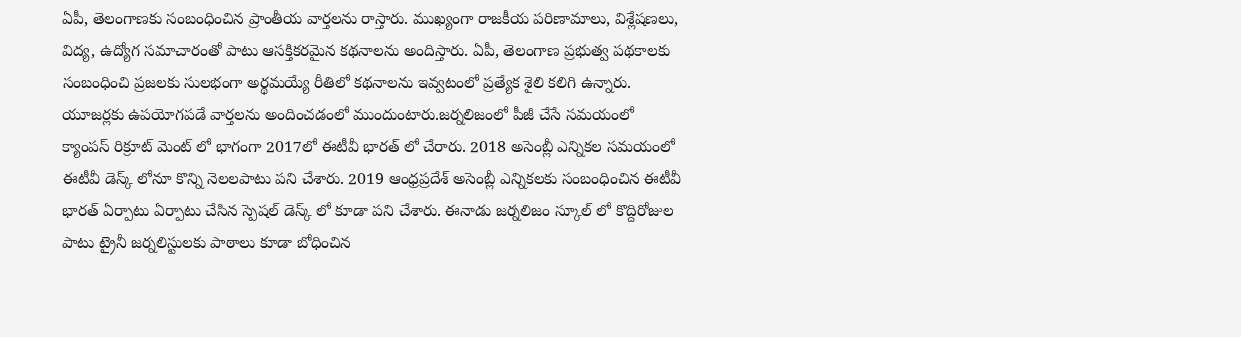ఏపీ, తెలంగాణకు సంబంధించిన ప్రాంతీయ వార్తలను రాస్తారు. ముఖ్యంగా రాజకీయ పరిణామాలు, విశ్లేషణలు, విద్య, ఉద్యోగ సమాచారంతో పాటు ఆసక్తికరమైన కథనాలను అందిస్తారు. ఏపీ, తెలంగాణ ప్రభుత్వ పథకాలకు సంబంధించి ప్రజలకు సులభంగా అర్థమయ్యే రీతిలో కథనాలను ఇవ్వటంలో ప్రత్యేక శైలి కలిగి ఉన్నారు. యూజర్లకు ఉపయోగపడే వార్తలను అందించడంలో ముందుంటారు.జర్నలిజంలో పీజీ చేసే సమయంలో క్యాంపస్ రిక్రూట్ మెంట్ లో భాగంగా 2017లో ఈటీవీ భారత్ లో చేరారు. 2018 అసెంబ్లీ ఎన్నికల సమయంలో ఈటీవీ డెస్క్ లోనూ కొన్ని నెలలపాటు పని చేశారు. 2019 ఆంధ్రప్రదేశ్ అసెంబ్లీ ఎన్నికలకు సంబంధించిన ఈటీవీ భారత్ ఏర్పాటు ఏర్పాటు చేసిన స్పెషల్ డెస్క్ లో కూడా పని చేశారు. ఈనాడు జర్నలిజం స్కూల్ లో కొద్దిరోజుల పాటు ట్రైనీ జర్నలిస్టులకు పాఠాలు కూడా బోధించిన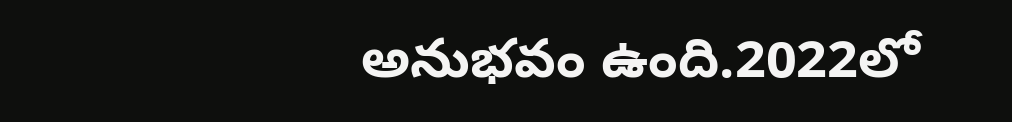అనుభవం ఉంది.2022లో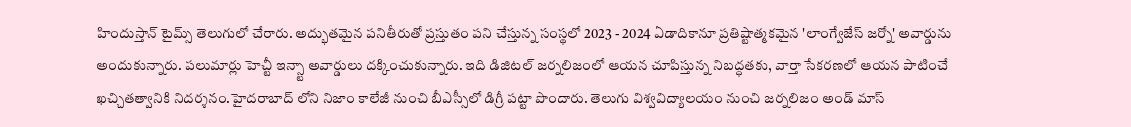హిందుస్తాన్ టైమ్స్ తెలుగులో చేరారు. అద్భుతమైన పనితీరుతో ప్రస్తుతం పని చేస్తున్న సంస్థలో 2023 - 2024 ఏడాదికానూ ప్రతిష్టాత్మకమైన 'లాంగ్వేజేస్ జర్నో' అవార్డును అందుకున్నారు. పలుమార్లు హెచ్టీ ఇన్స్టా అవార్డులు దక్కించుకున్నారు. ఇది డిజిటల్ జర్నలిజంలో ఆయన చూపిస్తున్న నిబద్ధతకు, వార్తా సేకరణలో ఆయన పాటించే ఖచ్చితత్వానికి నిదర్శనం.హైదరాబాద్ లోని నిజాం కాలేజీ నుంచి బీఎస్సీలో డిగ్రీ పట్టా పొందారు. తెలుగు విశ్వవిద్యాలయం నుంచి జర్నలిజం అండ్ మాస్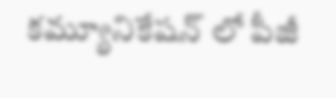కమ్యూనికేషన్ లో పీజీ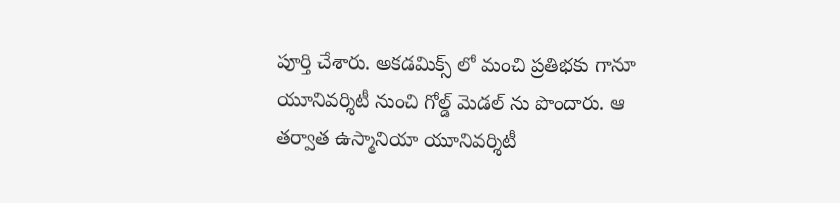పూర్తి చేశారు. అకడమిక్స్ లో మంచి ప్రతిభకు గానూ యూనివర్శిటీ నుంచి గోల్డ్ మెడల్ ను పొందారు. ఆ తర్వాత ఉస్మానియా యూనివర్శిటీ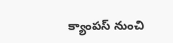క్యాంపస్ నుంచి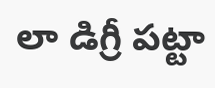లా డిగ్రీ పట్టా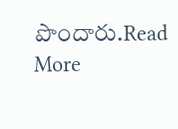పొందారు.Read More